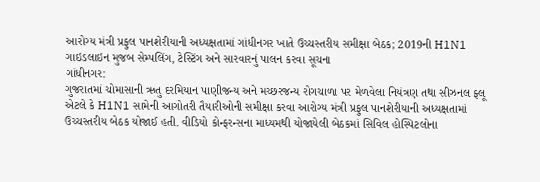આરોગ્ય મંત્રી પ્રફુલ પાનશેરીયાની અધ્યક્ષતામાં ગાંધીનગર ખાતે ઉચ્ચસ્તરીય સમીક્ષા બેઠક; 2019ની H1N1 ગાઇડલાઇન મુજબ સેમ્પલિંગ, ટેસ્ટિંગ અને સારવારનું પાલન કરવા સૂચના
ગાંધીનગર:
ગુજરાતમાં ચોમાસાની ઋતુ દરમિયાન પાણીજન્ય અને મચ્છરજન્ય રોગચાળા પર મેળવેલા નિયંત્રણ તથા સીઝનલ ફ્લૂ એટલે કે H1N1 સામેની આગોતરી તૈયારીઓની સમીક્ષા કરવા આરોગ્ય મંત્રી પ્રફુલ પાનશેરીયાની અધ્યક્ષતામાં ઉચ્ચસ્તરીય બેઠક યોજાઈ હતી. વીડિયો કોન્ફરન્સના માધ્યમથી યોજાયેલી બેઠકમાં સિવિલ હોસ્પિટલોના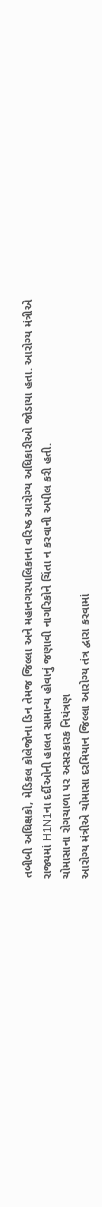તબીબી અધિક્ષકો, મેડિકલ કોલેજોના ડિન તેમજ જિલ્લા અને મહાનગરપાલિકાના વરિષ્ઠ આરોગ્ય અધિકારીઓ જોડાયા હતા. આરોગ્ય મંત્રીએ રાજ્યમાં H1N1ના દર્દીઓની હાલત સામાન્ય હોવાનું જણાવી નાગરિકોને ચિંતા ન કરવાની અપીલ કરી હતી.
ચોમાસાના રોગચાળા પર અસરકારક નિયંત્રણ
આરોગ્ય મંત્રીએ ચોમાસા દરમિયાન જિલ્લા આરોગ્ય તંત્ર દ્વારા કરવામાં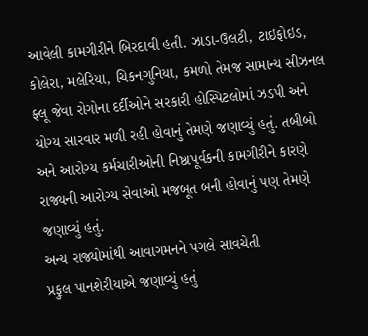આવેલી કામગીરીને બિરદાવી હતી. ઝાડા-ઉલટી, ટાઇફોઇડ, કોલેરા, મલેરિયા, ચિકનગુનિયા, કમળો તેમજ સામાન્ય સીઝનલ ફ્લૂ જેવા રોગોના દર્દીઓને સરકારી હોસ્પિટલોમાં ઝડપી અને યોગ્ય સારવાર મળી રહી હોવાનું તેમણે જણાવ્યું હતું. તબીબો અને આરોગ્ય કર્મચારીઓની નિષ્ઠાપૂર્વકની કામગીરીને કારણે રાજ્યની આરોગ્ય સેવાઓ મજબૂત બની હોવાનું પણ તેમણે જણાવ્યું હતું.
અન્ય રાજ્યોમાંથી આવાગમનને પગલે સાવચેતી
પ્રફુલ પાનશેરીયાએ જણાવ્યું હતું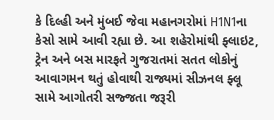કે દિલ્હી અને મુંબઈ જેવા મહાનગરોમાં H1N1ના કેસો સામે આવી રહ્યા છે. આ શહેરોમાંથી ફ્લાઇટ, ટ્રેન અને બસ મારફતે ગુજરાતમાં સતત લોકોનું આવાગમન થતું હોવાથી રાજ્યમાં સીઝનલ ફ્લૂ સામે આગોતરી સજ્જતા જરૂરી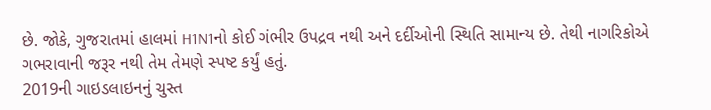છે. જોકે, ગુજરાતમાં હાલમાં H1N1નો કોઈ ગંભીર ઉપદ્રવ નથી અને દર્દીઓની સ્થિતિ સામાન્ય છે. તેથી નાગરિકોએ ગભરાવાની જરૂર નથી તેમ તેમણે સ્પષ્ટ કર્યું હતું.
2019ની ગાઇડલાઇનનું ચુસ્ત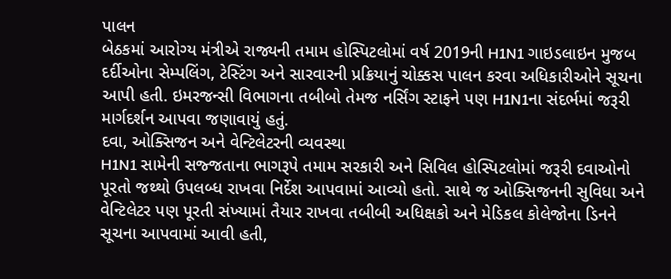પાલન
બેઠકમાં આરોગ્ય મંત્રીએ રાજ્યની તમામ હોસ્પિટલોમાં વર્ષ 2019ની H1N1 ગાઇડલાઇન મુજબ દર્દીઓના સેમ્પલિંગ, ટેસ્ટિંગ અને સારવારની પ્રક્રિયાનું ચોક્કસ પાલન કરવા અધિકારીઓને સૂચના આપી હતી. ઇમરજન્સી વિભાગના તબીબો તેમજ નર્સિંગ સ્ટાફને પણ H1N1ના સંદર્ભમાં જરૂરી માર્ગદર્શન આપવા જણાવાયું હતું.
દવા, ઓક્સિજન અને વેન્ટિલેટરની વ્યવસ્થા
H1N1 સામેની સજ્જતાના ભાગરૂપે તમામ સરકારી અને સિવિલ હોસ્પિટલોમાં જરૂરી દવાઓનો પૂરતો જથ્થો ઉપલબ્ધ રાખવા નિર્દેશ આપવામાં આવ્યો હતો. સાથે જ ઓક્સિજનની સુવિધા અને વેન્ટિલેટર પણ પૂરતી સંખ્યામાં તૈયાર રાખવા તબીબી અધિક્ષકો અને મેડિકલ કોલેજોના ડિનને સૂચના આપવામાં આવી હતી,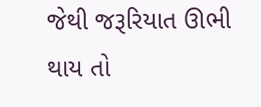જેથી જરૂરિયાત ઊભી થાય તો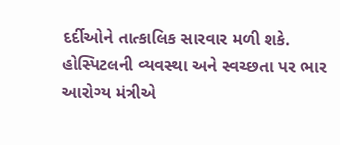દર્દીઓને તાત્કાલિક સારવાર મળી શકે.
હોસ્પિટલની વ્યવસ્થા અને સ્વચ્છતા પર ભાર
આરોગ્ય મંત્રીએ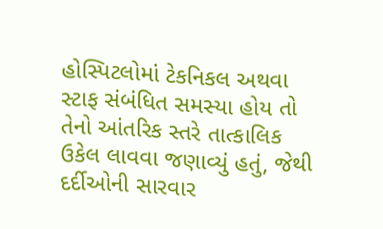હોસ્પિટલોમાં ટેકનિકલ અથવા સ્ટાફ સંબંધિત સમસ્યા હોય તો તેનો આંતરિક સ્તરે તાત્કાલિક ઉકેલ લાવવા જણાવ્યું હતું, જેથી દર્દીઓની સારવાર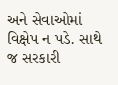અને સેવાઓમાં વિક્ષેપ ન પડે. સાથે જ સરકારી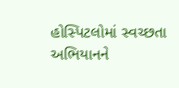હોસ્પિટલોમાં સ્વચ્છતા અભિયાનને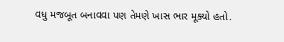વધુ મજબૂત બનાવવા પણ તેમણે ખાસ ભાર મૂક્યો હતો.